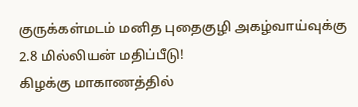குருக்கள்மடம் மனித புதைகுழி அகழ்வாய்வுக்கு 2.8 மில்லியன் மதிப்பீடு!
கிழக்கு மாகாணத்தில்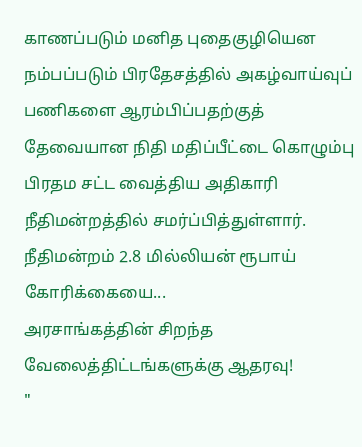காணப்படும் மனித புதைகுழியென நம்பப்படும் பிரதேசத்தில் அகழ்வாய்வுப் பணிகளை ஆரம்பிப்பதற்குத் தேவையான நிதி மதிப்பீட்டை கொழும்பு பிரதம சட்ட வைத்திய அதிகாரி நீதிமன்றத்தில் சமர்ப்பித்துள்ளார்.
நீதிமன்றம் 2.8 மில்லியன் ரூபாய் கோரிக்கையை...
அரசாங்கத்தின் சிறந்த வேலைத்திட்டங்களுக்கு ஆதரவு!
"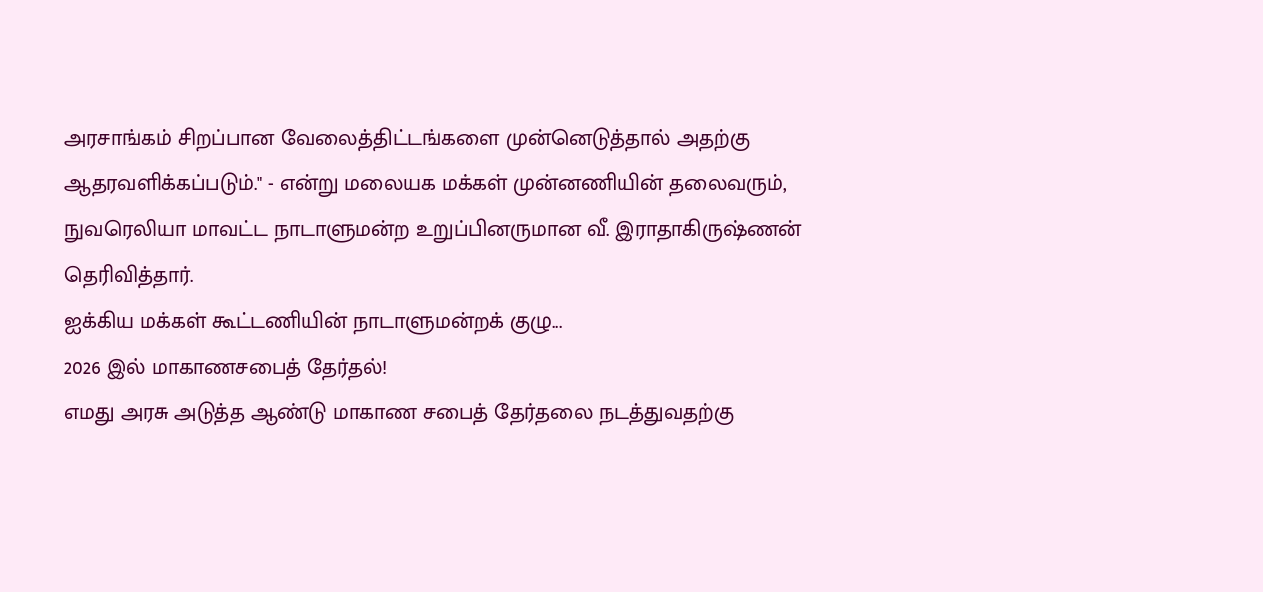அரசாங்கம் சிறப்பான வேலைத்திட்டங்களை முன்னெடுத்தால் அதற்கு ஆதரவளிக்கப்படும்." - என்று மலையக மக்கள் முன்னணியின் தலைவரும், நுவரெலியா மாவட்ட நாடாளுமன்ற உறுப்பினருமான வீ. இராதாகிருஷ்ணன் தெரிவித்தார்.
ஐக்கிய மக்கள் கூட்டணியின் நாடாளுமன்றக் குழு...
2026 இல் மாகாணசபைத் தேர்தல்!
எமது அரசு அடுத்த ஆண்டு மாகாண சபைத் தேர்தலை நடத்துவதற்கு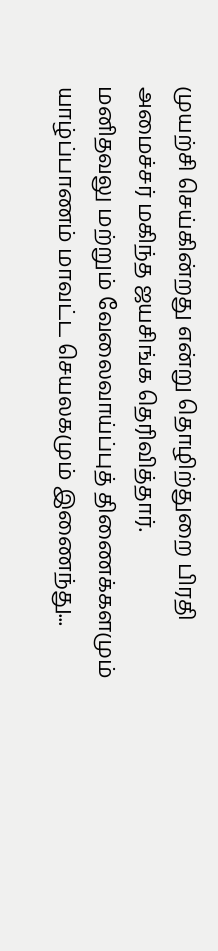முயற்சி செய்கின்றது என்று தொழிற்துறை பிரதி அமைச்சர் மகிந்த ஜயசிங்க தெரிவித்தார்.
மனிதவலு மற்றும் வேலைவாய்ப்புத் திணைக்களமும் யாழ்ப்பாணம் மாவட்ட செயலகமும் இணைந்து...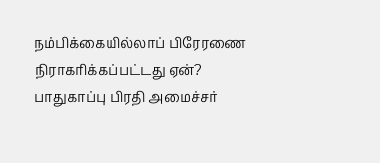நம்பிக்கையில்லாப் பிரேரணை நிராகரிக்கப்பட்டது ஏன்?
பாதுகாப்பு பிரதி அமைச்சர்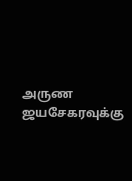அருண ஜயசேகரவுக்கு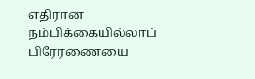எதிரான நம்பிக்கையில்லாப் பிரேரணையை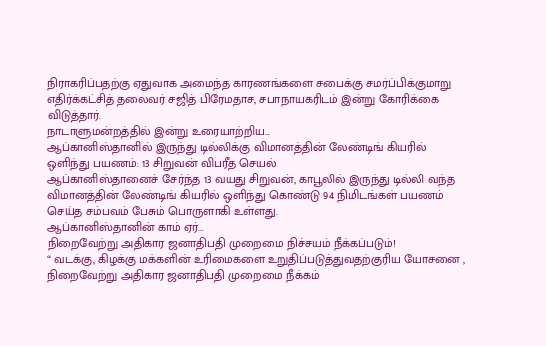நிராகரிப்பதற்கு ஏதுவாக அமைந்த காரணங்களை சபைக்கு சமர்ப்பிக்குமாறு எதிர்க்கட்சித் தலைவர் சஜித் பிரேமதாச, சபாநாயகரிடம் இன்று கோரிக்கை விடுத்தார்.
நாடாளுமன்றத்தில் இன்று உரையாற்றிய...
ஆப்கானிஸ்தானில் இருந்து டில்லிக்கு விமானத்தின் லேண்டிங் கியரில் ஒளிந்து பயணம்: 13 சிறுவன் விபரீத செயல்
ஆப்கானிஸ்தானைச் சேர்ந்த 13 வயது சிறுவன், காபூலில் இருந்து டில்லி வந்த விமானத்தின் லேண்டிங் கியரில் ஒளிந்து கொண்டு 94 நிமிடங்கள் பயணம் செய்த சம்பவம் பேசும் பொருளாகி உள்ளது.
ஆப்கானிஸ்தானின் காம் ஏர்...
நிறைவேற்று அதிகார ஜனாதிபதி முறைமை நிச்சயம் நீக்கப்படும்!
“ வடக்கு, கிழக்கு மக்களின் உரிமைகளை உறுதிப்படுத்துவதற்குரிய யோசனை , நிறைவேற்று அதிகார ஜனாதிபதி முறைமை நீக்கம்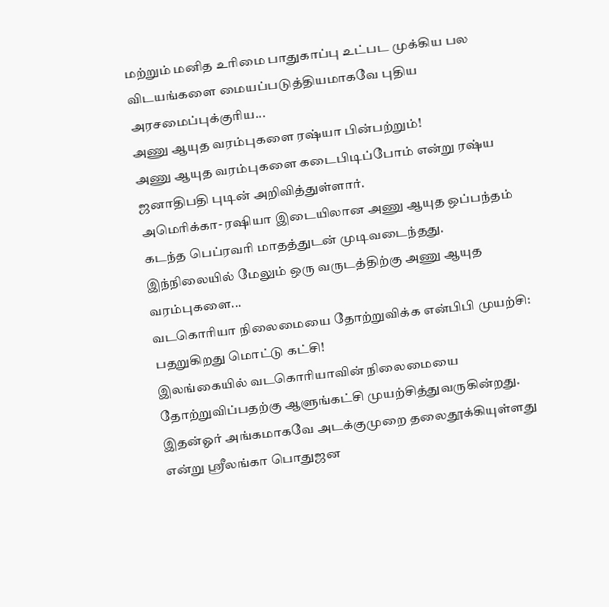மற்றும் மனித உரிமை பாதுகாப்பு உட்பட முக்கிய பல விடயங்களை மையப்படுத்தியமாகவே புதிய அரசமைப்புக்குரிய...
அணு ஆயுத வரம்புகளை ரஷ்யா பின்பற்றும்!
அணு ஆயுத வரம்புகளை கடைபிடிப்போம் என்று ரஷ்ய ஜனாதிபதி புடின் அறிவித்துள்ளார்.
அமெரிக்கா- ரஷியா இடையிலான அணு ஆயுத ஒப்பந்தம் கடந்த பெப்ரவரி மாதத்துடன் முடிவடைந்தது.
இந்நிலையில் மேலும் ஒரு வருடத்திற்கு அணு ஆயுத வரம்புகளை...
வடகொரியா நிலைமையை தோற்றுவிக்க என்பிபி முயற்சி: பதறுகிறது மொட்டு கட்சி!
இலங்கையில் வடகொரியாவின் நிலைமையை தோற்றுவிப்பதற்கு ஆளுங்கட்சி முயற்சித்துவருகின்றது. இதன்ஓர் அங்கமாகவே அடக்குமுறை தலைதூக்கியுள்ளது என்று ஸ்ரீலங்கா பொதுஜன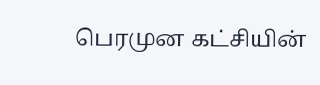பெரமுன கட்சியின்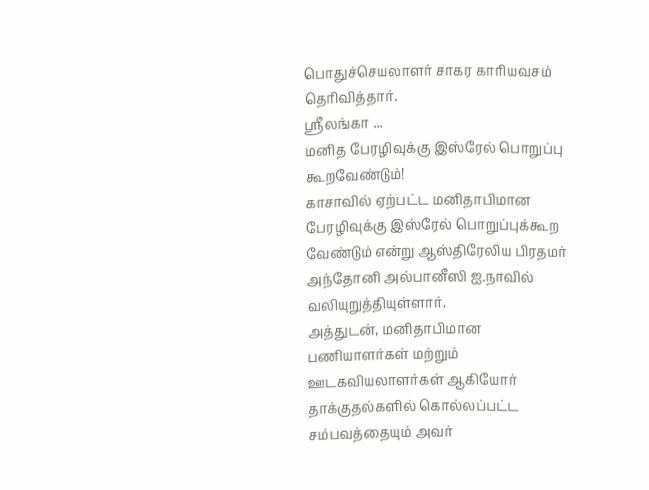பொதுச்செயலாளர் சாகர காரியவசம் தெரிவித்தார்.
ஸ்ரீலங்கா ...
மனித பேரழிவுக்கு இஸ்ரேல் பொறுப்பு கூறவேண்டும்!
காசாவில் ஏற்பட்ட மனிதாபிமான பேரழிவுக்கு இஸ்ரேல் பொறுப்புக்கூற வேண்டும் என்று ஆஸ்திரேலிய பிரதமர் அந்தோனி அல்பானீஸி ஐ.நாவில் வலியுறுத்தியுள்ளார்.
அத்துடன், மனிதாபிமான பணியாளர்கள் மற்றும் ஊடகவியலாளர்கள் ஆகியோர் தாக்குதல்களில் கொல்லப்பட்ட சம்பவத்தையும் அவர்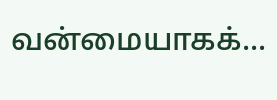வன்மையாகக்...